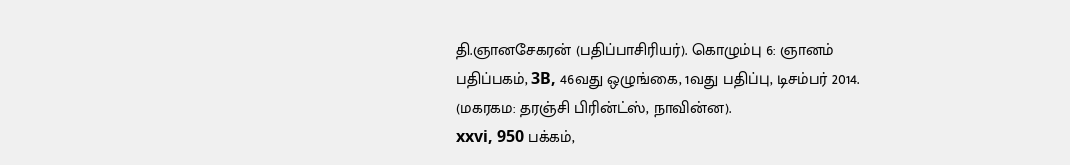தி.ஞானசேகரன் (பதிப்பாசிரியர்). கொழும்பு 6: ஞானம் பதிப்பகம், 3B, 46வது ஒழுங்கை, 1வது பதிப்பு, டிசம்பர் 2014. (மகரகம: தரஞ்சி பிரின்ட்ஸ், நாவின்ன).
xxvi, 950 பக்கம்,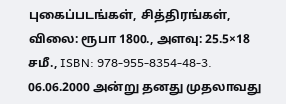புகைப்படங்கள், சித்திரங்கள், விலை: ரூபா 1800., அளவு: 25.5×18 சமீ., ISBN: 978-955-8354-48-3.
06.06.2000 அன்று தனது முதலாவது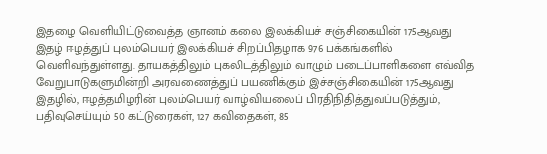இதழை வெளியிட்டுவைத்த ஞானம் கலை இலக்கியச் சஞ்சிகையின் 175ஆவது இதழ் ஈழத்துப் புலம்பெயர் இலக்கியச் சிறப்பிதழாக 976 பக்கங்களில் வெளிவந்துள்ளது. தாயகத்திலும் புகலிடத்திலும் வாழும் படைப்பாளிகளை எவ்வித வேறுபாடுகளுமின்றி அரவணைத்துப் பயணிக்கும் இச்சஞ்சிகையின் 175ஆவது இதழில், ஈழத்தமிழரின் புலம்பெயர் வாழ்வியலைப் பிரதிநிதித்துவப்படுத்தும், பதிவுசெய்யும் 50 கட்டுரைகள், 127 கவிதைகள், 85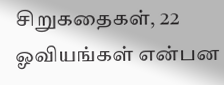சிறுகதைகள், 22 ஓவியங்கள் என்பன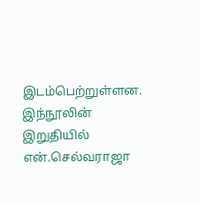இடம்பெற்றுள்ளன. இந்நூலின் இறுதியில் என்.செல்வராஜா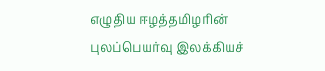எழுதிய ஈழத்தமிழரின் புலப்பெயர்வு இலக்கியச்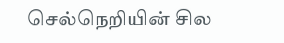செல்நெறியின் சில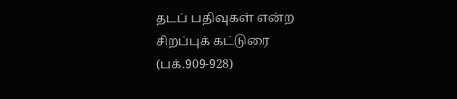தடப் பதிவுகள் என்ற சிறப்புக் கட்டுரை (பக்.909-928)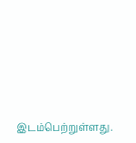இடம்பெற்றுள்ளது.